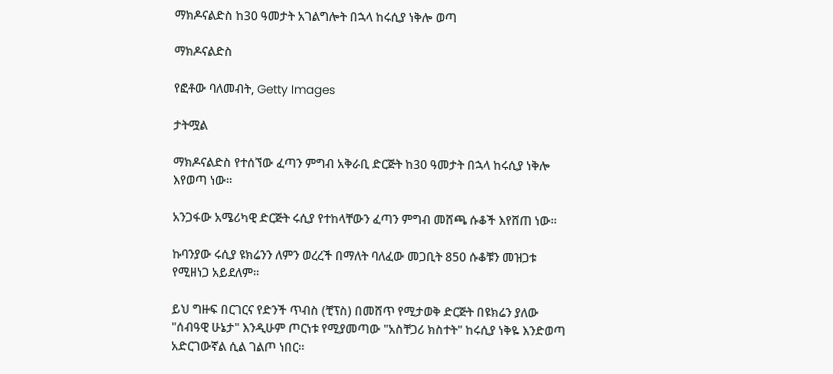ማክዶናልድስ ከ30 ዓመታት አገልግሎት በኋላ ከሩሲያ ነቅሎ ወጣ

ማክዶናልድስ

የፎቶው ባለመብት, Getty Images

ታትሟል

ማክዶናልድስ የተሰኘው ፈጣን ምግብ አቅራቢ ድርጅት ከ30 ዓመታት በኋላ ከሩሲያ ነቅሎ እየወጣ ነው።

አንጋፋው አሜሪካዊ ድርጅት ሩሲያ የተከላቸውን ፈጣን ምግብ መሸጫ ሱቆች እየሸጠ ነው።

ኩባንያው ሩሲያ ዩክሬንን ለምን ወረረች በማለት ባለፈው መጋቢት 850 ሱቆቹን መዝጋቱ የሚዘነጋ አይደለም።

ይህ ግዙፍ በርገርና የድንች ጥብስ (ቺፕስ) በመሸጥ የሚታወቅ ድርጅት በዩክሬን ያለው "ሰብዓዊ ሁኔታ" እንዲሁም ጦርነቱ የሚያመጣው "አስቸጋሪ ክስተት" ከሩሲያ ነቅዬ እንድወጣ አድርገውኛል ሲል ገልጦ ነበር።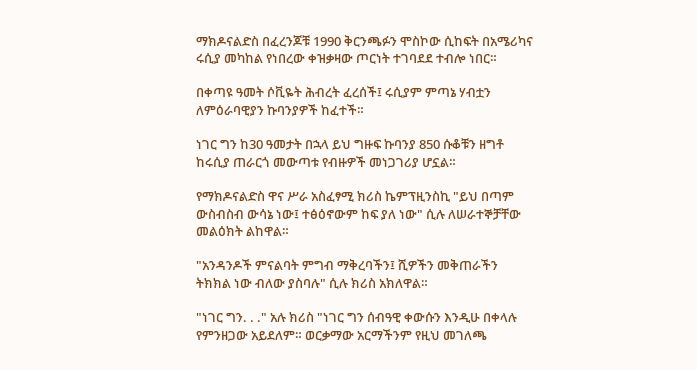ማክዶናልድስ በፈረንጆቹ 1990 ቅርንጫፉን ሞስኮው ሲከፍት በአሜሪካና ሩሲያ መካከል የነበረው ቀዝቃዛው ጦርነት ተገባደደ ተብሎ ነበር።

በቀጣዩ ዓመት ሶቪዬት ሕብረት ፈረሰች፤ ሩሲያም ምጣኔ ሃብቷን ለምዕራባዊያን ኩባንያዎች ከፈተች።

ነገር ግን ከ30 ዓመታት በኋላ ይህ ግዙፍ ኩባንያ 850 ሱቆቹን ዘግቶ ከሩሲያ ጠራርጎ መውጣቱ የብዙዎች መነጋገሪያ ሆኗል።

የማክዶናልድስ ዋና ሥራ አስፈፃሚ ክሪስ ኬምፕዚንስኪ "ይህ በጣም ውስብስብ ውሳኔ ነው፤ ተፅዕኖውም ከፍ ያለ ነው" ሲሉ ለሠራተኞቻቸው መልዕክት ልከዋል።

"አንዳንዶች ምናልባት ምግብ ማቅረባችን፤ ሺዎችን መቅጠራችን ትክክል ነው ብለው ያስባሉ" ሲሉ ክሪስ አክለዋል።

"ነገር ግን. . ." አሉ ክሪስ "ነገር ግን ሰብዓዊ ቀውሱን እንዲሁ በቀላሉ የምንዘጋው አይደለም። ወርቃማው አርማችንም የዚህ መገለጫ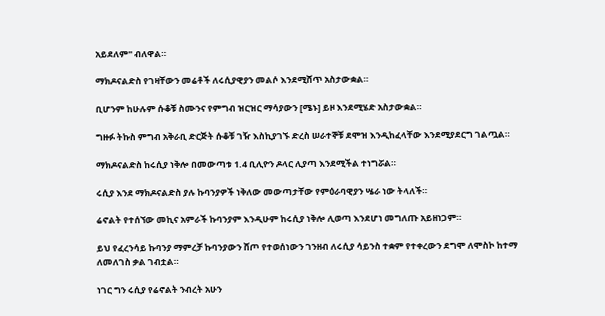አይደለም" ብለዋል።

ማክዶናልድስ የገዛቸውን መሬቶች ለሩሲያዊያን መልሶ እንደሚሸጥ አስታውቋል።

ቢሆንም ከሁሉም ሱቆቹ ስሙንና የምግብ ዝርዝር ማሳያውን [ሜኑ] ይዞ እንደሚሄድ አስታውቋል።

ግዙፉ ትኩስ ምግብ አቅራቢ ድርጅት ሱቆቹ ገዥ እስኪያገኙ ድረስ ሠራተኞቹ ደሞዝ እንዲከፈላቸው እንደሚያደርግ ገልጧል።

ማክዶናልድስ ከሩሲያ ነቅሎ በመውጣቱ 1.4 ቢሊዮን ዶላር ሊያጣ እንደሚችል ተነግሯል።

ሩሲያ እንደ ማክዶናልድስ ያሉ ኩባንያዎች ነቅለው መውጣታቸው የምዕራባዊያን ሤራ ነው ትላለች።

ሬኖልት የተሰኘው መኪና አምራች ኩባንያም እንዲሁም ከሩሲያ ነቅሎ ሊወጣ እንደሆነ መግለጡ አይዘነጋም።

ይህ የፈረንሳይ ኩባንያ ማምረቻ ኩባንያውን ሸጦ የተወሰነውን ገንዘብ ለሩሲያ ሳይንስ ተቋም የተቀረውን ደግሞ ለሞስኮ ከተማ ለመለገስ ቃል ገብቷል።

ነገር ግን ሩሲያ የሬኖልት ንብረት አሁን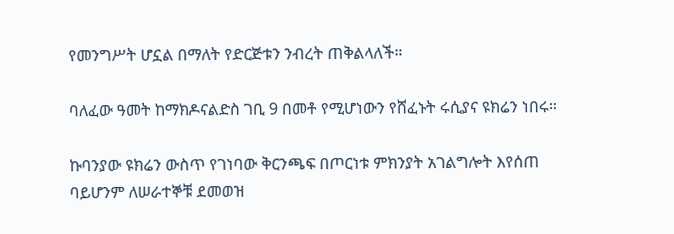የመንግሥት ሆኗል በማለት የድርጅቱን ንብረት ጠቅልላለች።

ባለፈው ዓመት ከማክዶናልድስ ገቢ 9 በመቶ የሚሆነውን የሸፈኑት ሩሲያና ዩክሬን ነበሩ።

ኩባንያው ዩክሬን ውስጥ የገነባው ቅርንጫፍ በጦርነቱ ምክንያት አገልግሎት እየሰጠ ባይሆንም ለሠራተኞቹ ደመወዝ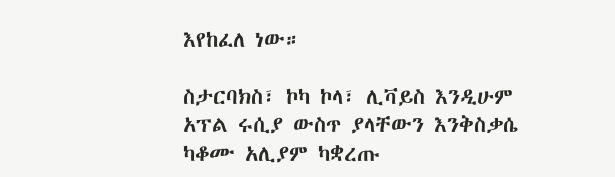እየከፈለ ነው።

ስታርባክስ፣ ኮካ ኮላ፣ ሊቫይስ እንዲሁም አፕል ሩሲያ ውስጥ ያላቸውን እንቅስቃሴ ካቆሙ አሊያም ካቋረጡ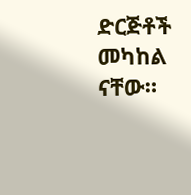ድርጅቶች መካከል ናቸው።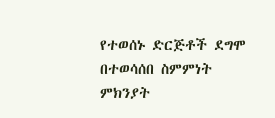የተወሰኑ ድርጅቶች ደግሞ በተወሳሰበ ስምምነት ምክንያት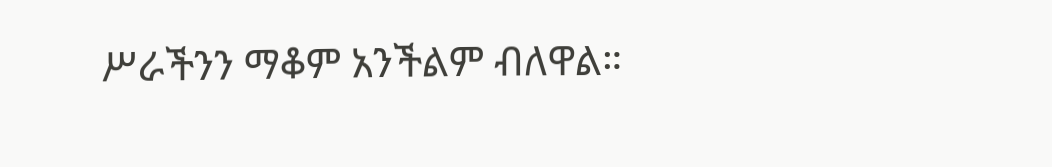ሥራችንን ማቆም አንችልም ብለዋል።